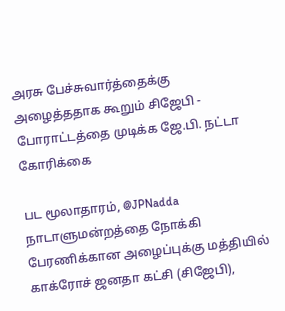அரசு பேச்சுவார்த்தைக்கு அழைத்ததாக கூறும் சிஜேபி - போராட்டத்தை முடிக்க ஜே.பி. நட்டா கோரிக்கை

பட மூலாதாரம், @JPNadda
நாடாளுமன்றத்தை நோக்கி பேரணிக்கான அழைப்புக்கு மத்தியில் காக்ரோச் ஜனதா கட்சி (சிஜேபி),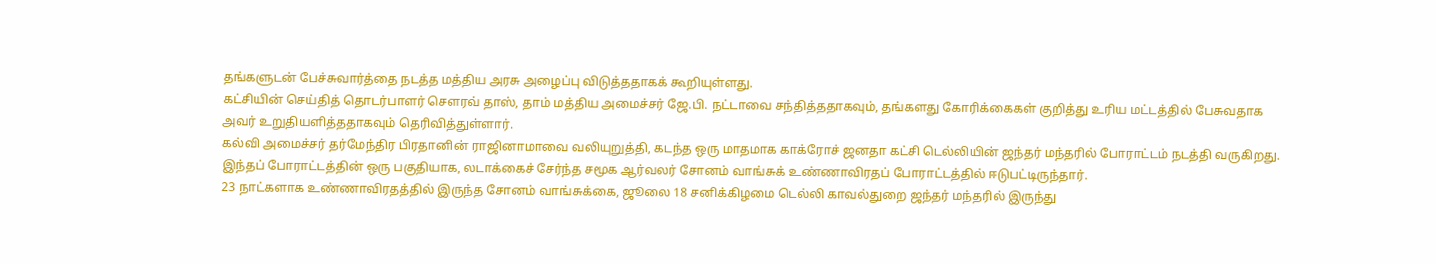தங்களுடன் பேச்சுவார்த்தை நடத்த மத்திய அரசு அழைப்பு விடுத்ததாகக் கூறியுள்ளது.
கட்சியின் செய்தித் தொடர்பாளர் சௌரவ் தாஸ், தாம் மத்திய அமைச்சர் ஜே.பி. நட்டாவை சந்தித்ததாகவும், தங்களது கோரிக்கைகள் குறித்து உரிய மட்டத்தில் பேசுவதாக அவர் உறுதியளித்ததாகவும் தெரிவித்துள்ளார்.
கல்வி அமைச்சர் தர்மேந்திர பிரதானின் ராஜினாமாவை வலியுறுத்தி, கடந்த ஒரு மாதமாக காக்ரோச் ஜனதா கட்சி டெல்லியின் ஜந்தர் மந்தரில் போராட்டம் நடத்தி வருகிறது.
இந்தப் போராட்டத்தின் ஒரு பகுதியாக, லடாக்கைச் சேர்ந்த சமூக ஆர்வலர் சோனம் வாங்சுக் உண்ணாவிரதப் போராட்டத்தில் ஈடுபட்டிருந்தார்.
23 நாட்களாக உண்ணாவிரதத்தில் இருந்த சோனம் வாங்சுக்கை, ஜூலை 18 சனிக்கிழமை டெல்லி காவல்துறை ஜந்தர் மந்தரில் இருந்து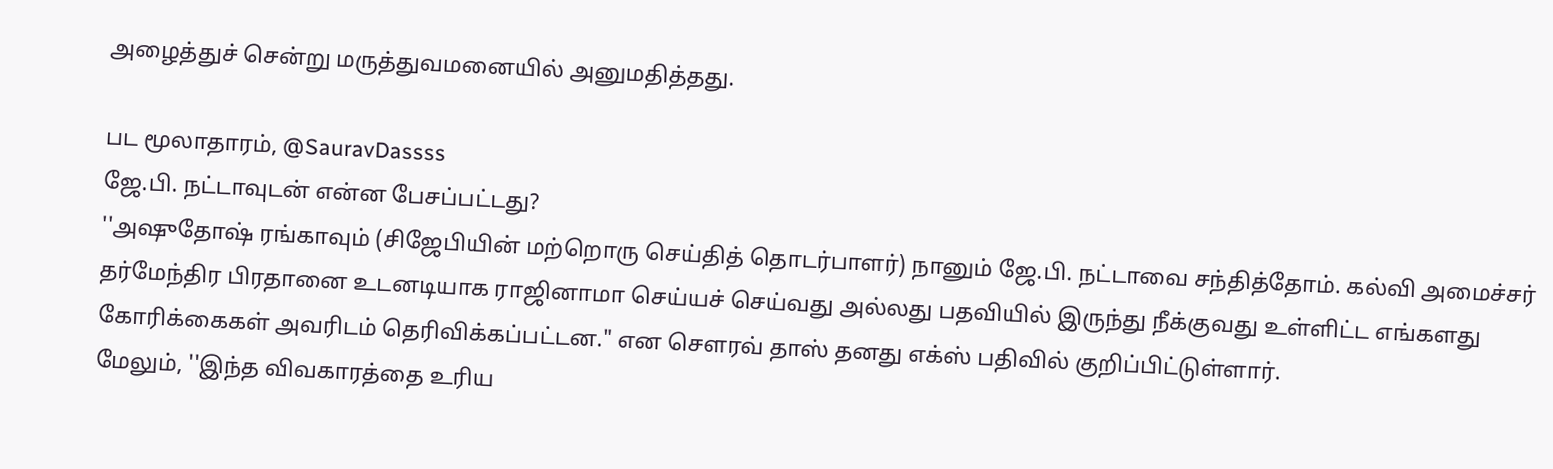அழைத்துச் சென்று மருத்துவமனையில் அனுமதித்தது.

பட மூலாதாரம், @SauravDassss
ஜே.பி. நட்டாவுடன் என்ன பேசப்பட்டது?
''அஷுதோஷ் ரங்காவும் (சிஜேபியின் மற்றொரு செய்தித் தொடர்பாளர்) நானும் ஜே.பி. நட்டாவை சந்தித்தோம். கல்வி அமைச்சர் தர்மேந்திர பிரதானை உடனடியாக ராஜினாமா செய்யச் செய்வது அல்லது பதவியில் இருந்து நீக்குவது உள்ளிட்ட எங்களது கோரிக்கைகள் அவரிடம் தெரிவிக்கப்பட்டன." என சௌரவ் தாஸ் தனது எக்ஸ் பதிவில் குறிப்பிட்டுள்ளார்.
மேலும், ''இந்த விவகாரத்தை உரிய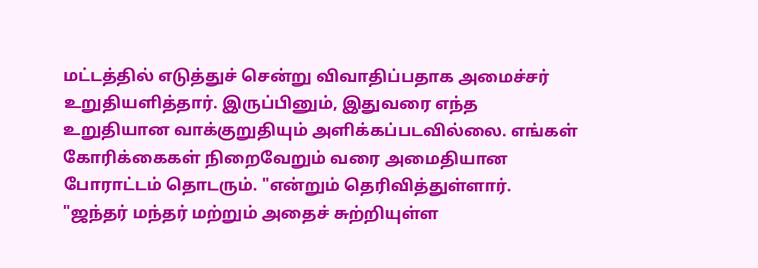மட்டத்தில் எடுத்துச் சென்று விவாதிப்பதாக அமைச்சர் உறுதியளித்தார். இருப்பினும், இதுவரை எந்த உறுதியான வாக்குறுதியும் அளிக்கப்படவில்லை. எங்கள் கோரிக்கைகள் நிறைவேறும் வரை அமைதியான போராட்டம் தொடரும். "என்றும் தெரிவித்துள்ளார்.
"ஜந்தர் மந்தர் மற்றும் அதைச் சுற்றியுள்ள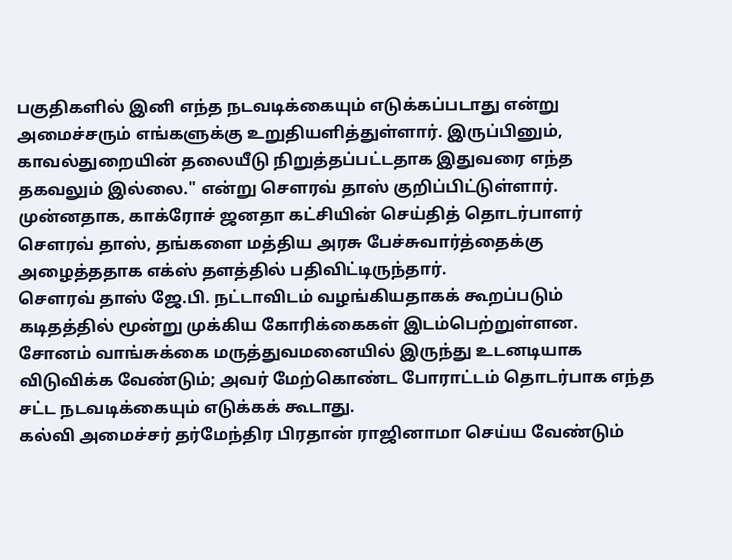பகுதிகளில் இனி எந்த நடவடிக்கையும் எடுக்கப்படாது என்று அமைச்சரும் எங்களுக்கு உறுதியளித்துள்ளார். இருப்பினும், காவல்துறையின் தலையீடு நிறுத்தப்பட்டதாக இதுவரை எந்த தகவலும் இல்லை." என்று சௌரவ் தாஸ் குறிப்பிட்டுள்ளார்.
முன்னதாக, காக்ரோச் ஜனதா கட்சியின் செய்தித் தொடர்பாளர் சௌரவ் தாஸ், தங்களை மத்திய அரசு பேச்சுவார்த்தைக்கு அழைத்ததாக எக்ஸ் தளத்தில் பதிவிட்டிருந்தார்.
சௌரவ் தாஸ் ஜே.பி. நட்டாவிடம் வழங்கியதாகக் கூறப்படும் கடிதத்தில் மூன்று முக்கிய கோரிக்கைகள் இடம்பெற்றுள்ளன.
சோனம் வாங்சுக்கை மருத்துவமனையில் இருந்து உடனடியாக விடுவிக்க வேண்டும்; அவர் மேற்கொண்ட போராட்டம் தொடர்பாக எந்த சட்ட நடவடிக்கையும் எடுக்கக் கூடாது.
கல்வி அமைச்சர் தர்மேந்திர பிரதான் ராஜினாமா செய்ய வேண்டும்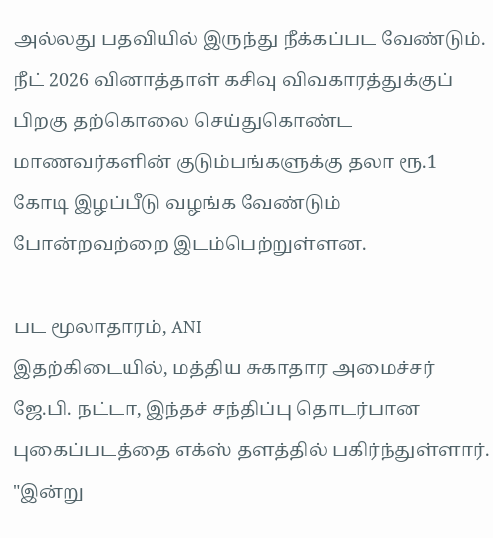அல்லது பதவியில் இருந்து நீக்கப்பட வேண்டும்.
நீட் 2026 வினாத்தாள் கசிவு விவகாரத்துக்குப் பிறகு தற்கொலை செய்துகொண்ட மாணவர்களின் குடும்பங்களுக்கு தலா ரூ.1 கோடி இழப்பீடு வழங்க வேண்டும் போன்றவற்றை இடம்பெற்றுள்ளன.

பட மூலாதாரம், ANI
இதற்கிடையில், மத்திய சுகாதார அமைச்சர் ஜே.பி. நட்டா, இந்தச் சந்திப்பு தொடர்பான புகைப்படத்தை எக்ஸ் தளத்தில் பகிர்ந்துள்ளார்.
"இன்று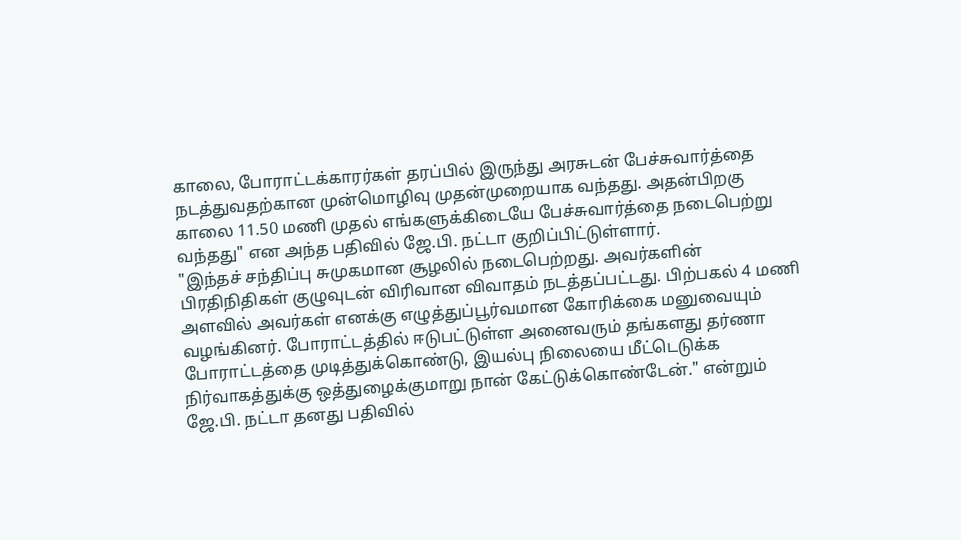காலை, போராட்டக்காரர்கள் தரப்பில் இருந்து அரசுடன் பேச்சுவார்த்தை நடத்துவதற்கான முன்மொழிவு முதன்முறையாக வந்தது. அதன்பிறகு காலை 11.50 மணி முதல் எங்களுக்கிடையே பேச்சுவார்த்தை நடைபெற்று வந்தது" என அந்த பதிவில் ஜே.பி. நட்டா குறிப்பிட்டுள்ளார்.
"இந்தச் சந்திப்பு சுமுகமான சூழலில் நடைபெற்றது. அவர்களின் பிரதிநிதிகள் குழுவுடன் விரிவான விவாதம் நடத்தப்பட்டது. பிற்பகல் 4 மணி அளவில் அவர்கள் எனக்கு எழுத்துப்பூர்வமான கோரிக்கை மனுவையும் வழங்கினர். போராட்டத்தில் ஈடுபட்டுள்ள அனைவரும் தங்களது தர்ணா போராட்டத்தை முடித்துக்கொண்டு, இயல்பு நிலையை மீட்டெடுக்க நிர்வாகத்துக்கு ஒத்துழைக்குமாறு நான் கேட்டுக்கொண்டேன்." என்றும் ஜே.பி. நட்டா தனது பதிவில்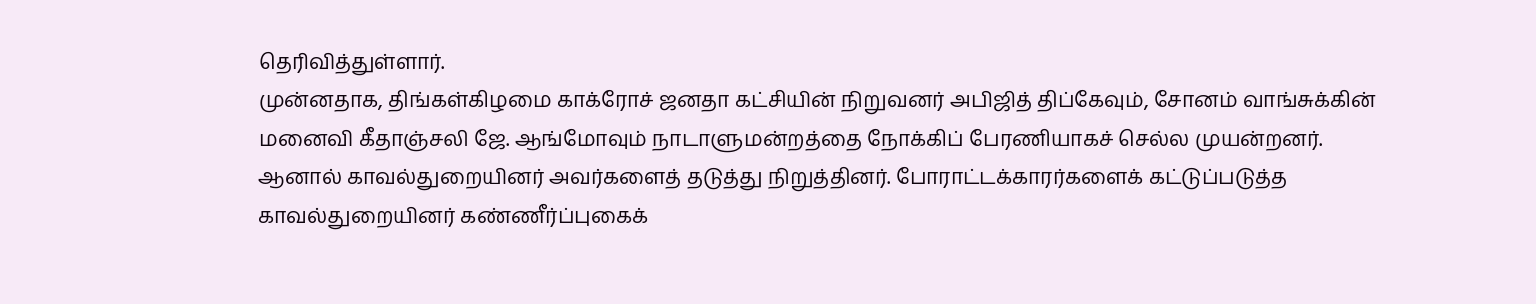தெரிவித்துள்ளார்.
முன்னதாக, திங்கள்கிழமை காக்ரோச் ஜனதா கட்சியின் நிறுவனர் அபிஜித் திப்கேவும், சோனம் வாங்சுக்கின் மனைவி கீதாஞ்சலி ஜே. ஆங்மோவும் நாடாளுமன்றத்தை நோக்கிப் பேரணியாகச் செல்ல முயன்றனர். ஆனால் காவல்துறையினர் அவர்களைத் தடுத்து நிறுத்தினர். போராட்டக்காரர்களைக் கட்டுப்படுத்த காவல்துறையினர் கண்ணீர்ப்புகைக்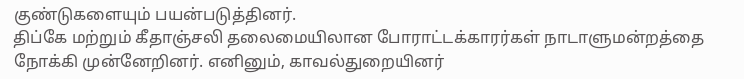குண்டுகளையும் பயன்படுத்தினர்.
திப்கே மற்றும் கீதாஞ்சலி தலைமையிலான போராட்டக்காரர்கள் நாடாளுமன்றத்தை நோக்கி முன்னேறினர். எனினும், காவல்துறையினர்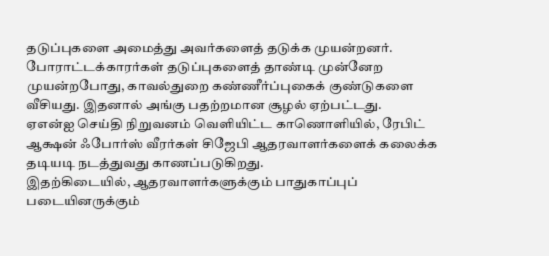தடுப்புகளை அமைத்து அவர்களைத் தடுக்க முயன்றனர்.
போராட்டக்காரர்கள் தடுப்புகளைத் தாண்டி முன்னேற முயன்றபோது, காவல்துறை கண்ணீர்ப்புகைக் குண்டுகளை வீசியது. இதனால் அங்கு பதற்றமான சூழல் ஏற்பட்டது.
ஏஎன்ஐ செய்தி நிறுவனம் வெளியிட்ட காணொளியில், ரேபிட் ஆக்ஷன் ஃபோர்ஸ் வீரர்கள் சிஜேபி ஆதரவாளர்களைக் கலைக்க தடியடி நடத்துவது காணப்படுகிறது.
இதற்கிடையில், ஆதரவாளர்களுக்கும் பாதுகாப்புப் படையினருக்கும்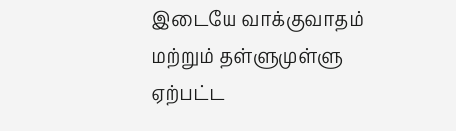இடையே வாக்குவாதம் மற்றும் தள்ளுமுள்ளு ஏற்பட்ட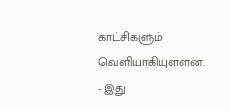காட்சிகளும் வெளியாகியுள்ளன.
- இது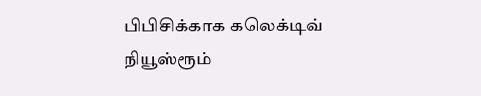பிபிசிக்காக கலெக்டிவ் நியூஸ்ரூம்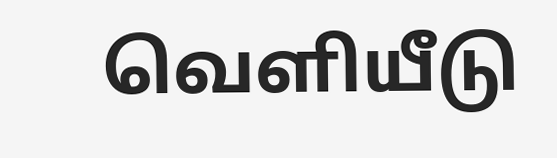வெளியீடு